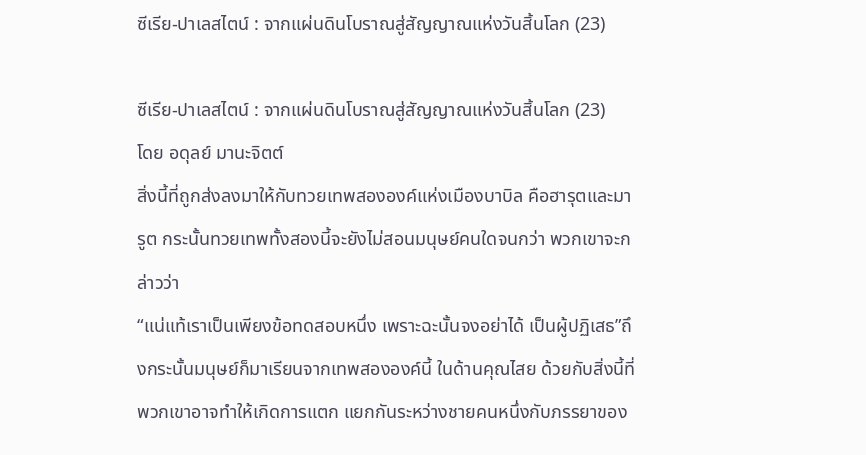ซีเรีย-ปาเลสไตน์ : จากแผ่นดินโบราณสู่สัญญาณแห่งวันสิ้นโลก (23)

ซีเรีย-ปาเลสไตน์ : จากแผ่นดินโบราณสู่สัญญาณแห่งวันสิ้นโลก (23)
โดย อดุลย์ มานะจิตต์
สิ่งนี้ที่ถูกส่งลงมาให้กับทวยเทพสององค์แห่งเมืองบาบิล คือฮารุตและมารูต กระนั้นทวยเทพทั้งสองนี้จะยังไม่สอนมนุษย์คนใดจนกว่า พวกเขาจะกล่าวว่า
“แน่แท้เราเป็นเพียงข้อทดสอบหนึ่ง เพราะฉะนั้นจงอย่าได้ เป็นผู้ปฏิเสธ”ถึงกระนั้นมนุษย์ก็มาเรียนจากเทพสององค์นี้ ในด้านคุณไสย ด้วยกับสิ่งนี้ที่พวกเขาอาจทำให้เกิดการแตก แยกกันระหว่างชายคนหนึ่งกับภรรยาของ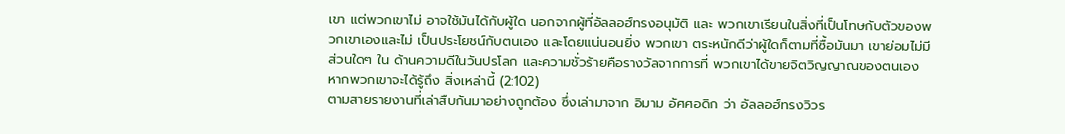เขา แต่พวกเขาไม่ อาจใช้มันได้กับผู้ใด นอกจากผู้ที่อัลลอฮ์ทรงอนุมัติ และ พวกเขาเรียนในสิ่งที่เป็นโทษกับตัวของพวกเขาเองและไม่ เป็นประโยชน์กับตนเอง และโดยแน่นอนยิ่ง พวกเขา ตระหนักดีว่าผู้ใดก็ตามที่ซื้อมันมา เขาย่อมไม่มีส่วนใดๆ ใน ด้านความดีในวันปรโลก และความชั่วร้ายคือรางวัลจากการที่ พวกเขาได้ขายจิตวิญญาณของตนเอง หากพวกเขาจะได้รู้ถึง สิ่งเหล่านี้ (2:102)
ตามสายรายงานที่เล่าสืบกันมาอย่างถูกต้อง ซึ่งเล่ามาจาก อิมาม อัศศอดิก ว่า อัลลอฮ์ทรงวิวร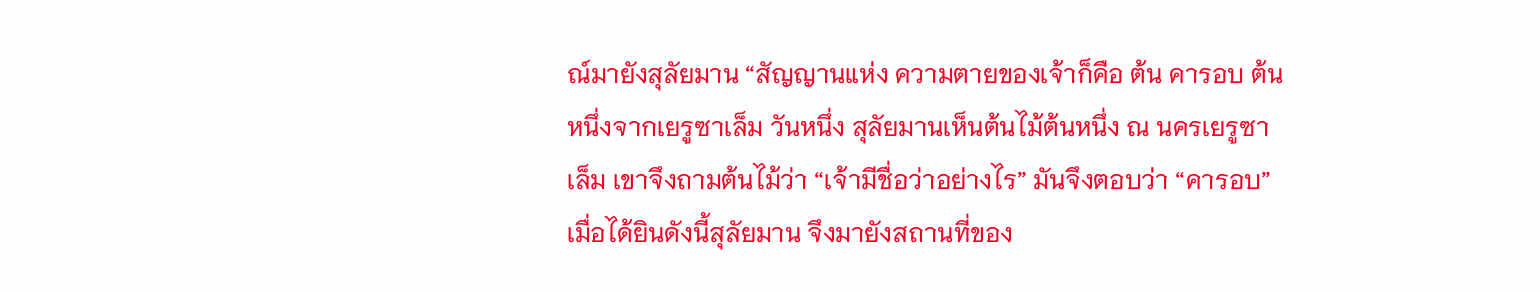ณ์มายังสุลัยมาน “สัญญานแห่ง ความตายของเจ้าก็คือ ต้น คารอบ ต้นหนึ่งจากเยรูซาเล็ม วันหนึ่ง สุลัยมานเห็นต้นไม้ต้นหนึ่ง ณ นครเยรูซาเล็ม เขาจึงถามต้นไม้ว่า “เจ้ามีชื่อว่าอย่างไร” มันจึงตอบว่า “คารอบ” เมื่อได้ยินดังนี้สุลัยมาน จึงมายังสถานที่ของ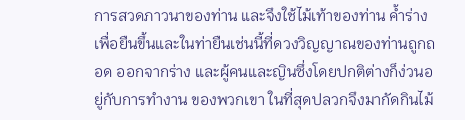การสวดภาวนาของท่าน และจึงใช้ไม้เท้าของท่าน ค้ำร่างเพื่อยืนขึ้นและในท่ายืนเช่นนี้ที่ดวงวิญญาณของท่านถูกถอด ออกจากร่าง และผู้คนและญินซึ่งโดยปกติต่างก็ง่วนอยู่กับการทำงาน ของพวกเขา ในที่สุดปลวกจึงมากัดกินไม้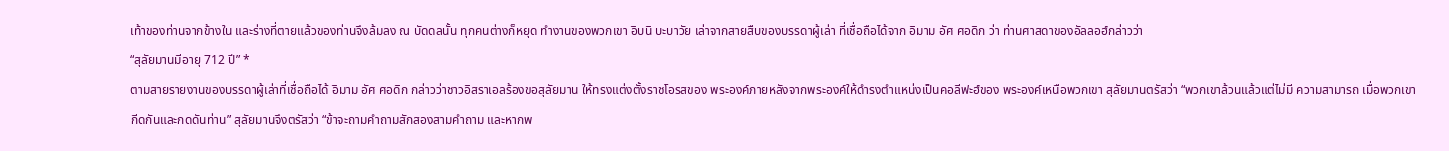เท้าของท่านจากข้างใน และร่างที่ตายแล้วของท่านจึงล้มลง ณ บัดดลนั้น ทุกคนต่างก็หยุด ทำงานของพวกเขา อิบนิ บะบาวัย เล่าจากสายสืบของบรรดาผู้เล่า ที่เชื่อถือได้จาก อิมาม อัศ ศอดิก ว่า ท่านศาสดาของอัลลอฮ์กล่าวว่า
“สุลัยมานมีอายุ 712 ปี” *
ตามสายรายงานของบรรดาผู้เล่าที่เชื่อถือได้ อิมาม อัศ ศอดิก กล่าวว่าชาวอิสราเอลร้องขอสุลัยมาน ให้ทรงแต่งตั้งราชโอรสของ พระองค์ภายหลังจากพระองค์ให้ดำรงตำแหน่งเป็นคอลีฟะฮ์ของ พระองค์เหนือพวกเขา สุลัยมานตรัสว่า “พวกเขาล้วนแล้วแต่ไม่มี ความสามารถ เมื่อพวกเขากีดกันและกดดันท่าน” สุลัยมานจึงตรัสว่า “ข้าจะถามคำถามสักสองสามคำถาม และหากพ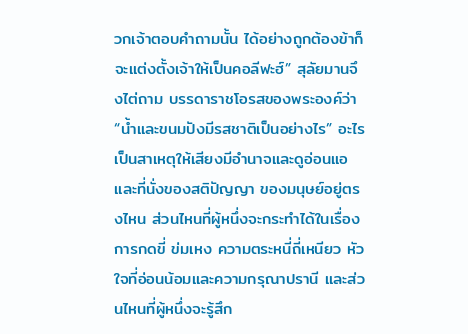วกเจ้าตอบคำถามนั้น ได้อย่างถูกต้องข้าก็จะแต่งตั้งเจ้าให้เป็นคอลีฟะฮ์” สุลัยมานจึงไต่ถาม บรรดาราชโอรสของพระองค์ว่า “น้ำและขนมปังมีรสชาติเป็นอย่างไร” อะไรเป็นสาเหตุให้เสียงมีอำนาจและดูอ่อนแอ และที่นั่งของสติปัญญา ของมนุษย์อยู่ตรงไหน ส่วนไหนที่ผู้หนึ่งจะกระทำได้ในเรื่องการกดขี่ ข่มเหง ความตระหนี่ถี่เหนียว หัวใจที่อ่อนน้อมและความกรุณาปรานี และส่วนไหนที่ผู้หนึ่งจะรู้สึก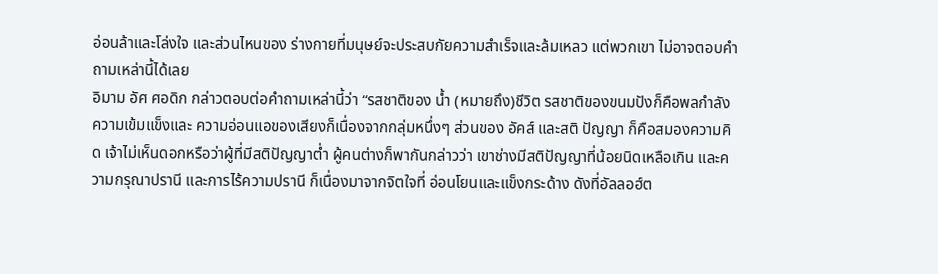อ่อนล้าและโล่งใจ และส่วนไหนของ ร่างกายที่มนุษย์จะประสบกัยความสำเร็จและล้มเหลว แต่พวกเขา ไม่อาจตอบคำถามเหล่านี้ได้เลย
อิมาม อัศ ศอดิก กล่าวตอบต่อคำถามเหล่านี้ว่า “รสชาติของ น้ำ (หมายถึง)ชีวิต รสชาติของขนมปังก็คือพลกำลัง ความเข้มแข็งและ ความอ่อนแอของเสียงก็เนื่องจากกลุ่มหนึ่งๆ ส่วนของ อัคส์ และสติ ปัญญา ก็คือสมองความคิด เจ้าไม่เห็นดอกหรือว่าผู้ที่มีสติปัญญาต่ำ ผู้คนต่างก็พากันกล่าวว่า เขาช่างมีสติปัญญาที่น้อยนิดเหลือเกิน และความกรุณาปรานี และการไร้ความปรานี ก็เนื่องมาจากจิตใจที่ อ่อนโยนและแข็งกระด้าง ดังที่อัลลอฮ์ต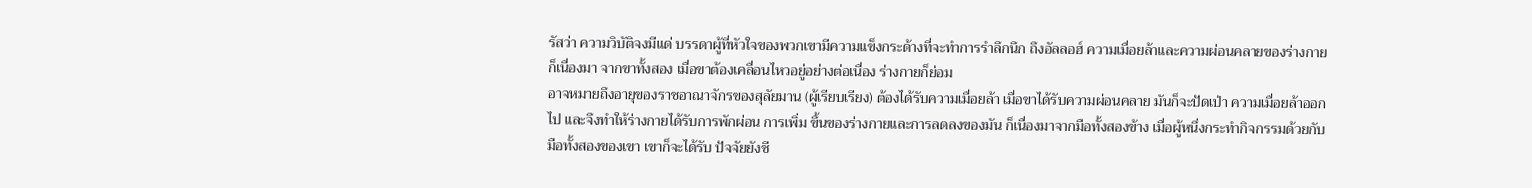รัสว่า ความวิบัติจงมีแด่ บรรดาผู้ที่หัวใจของพวกเขามีความแข็งกระด้างที่จะทำการรำลึกนึก ถึงอัลลอฮ์ ความเมื่อยล้าและความผ่อนคลายของร่างกายก็เนื่องมา จากขาทั้งสอง เมื่อขาต้องเคลื่อนไหวอยู่อย่างต่อเนื่อง ร่างกายก็ย่อม
อาจหมายถึงอายุของราชอาณาจักรของสุลัยมาน (ผู้เรียบเรียง) ต้องได้รับความเมื่อยล้า เมื่อขาได้รับความผ่อนคลาย มันก็จะปัดเป่า ความเมื่อยล้าออกไป และจึงทำให้ร่างกายได้รับการพักผ่อน การเพิ่ม ขึ้นของร่างกายและการลดลงของมัน ก็เนื่องมาจากมือทั้งสองข้าง เมื่อผู้หนึ่งกระทำกิจกรรมด้วยกับมือทั้งสองของเขา เขาก็จะได้รับ ปัจจัยยังชี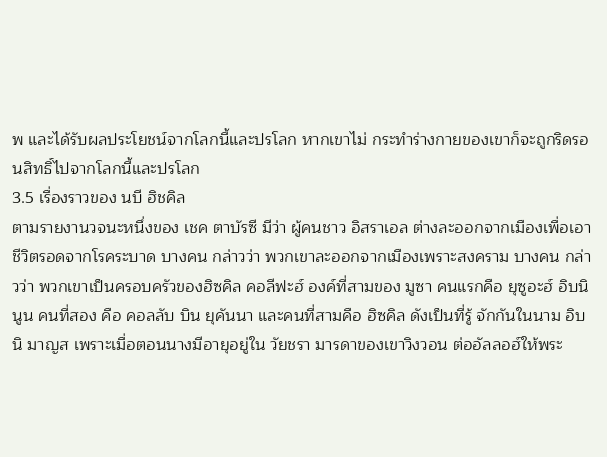พ และได้รับผลประโยชน์จากโลกนี้และปรโลก หากเขาไม่ กระทำร่างกายของเขาก็จะถูกริดรอนสิทธิ์ไปจากโลกนี้และปรโลก
3.5 เรื่องราวของ นบี ฮิชคิล
ตามรายงานวจนะหนึ่งของ เชค ตาบัรซี มีว่า ผู้คนชาว อิสราเอล ต่างละออกจากเมืองเพื่อเอาชีวิตรอดจากโรคระบาด บางคน กล่าวว่า พวกเขาละออกจากเมืองเพราะสงคราม บางคน กล่าวว่า พวกเขาเป็นครอบครัวของฮิซคิล คอลีฟะฮ์ องค์ที่สามของ มูซา คนแรกคือ ยุซูอะฮ์ อิบนิ นูน คนที่สอง คือ คอลลับ บิน ยุคันนา และคนที่สามคือ ฮิซคิล ดังเป็นที่รู้ จักกันในนาม อิบนิ มาญส เพราะเมื่อตอนนางมีอายุอยู่ใน วัยชรา มารดาของเขาวิงวอน ต่ออัลลอฮ์ให้พระ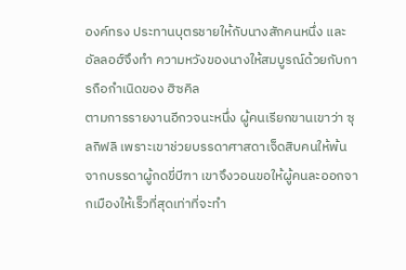องค์ทรง ประทานบุตรชายให้กับนางสักคนหนึ่ง และ อัลลอฮ์จึงทำ ความหวังของนางให้สมบูรณ์ด้วยกับการถือกำเนิดของ ฮิซคิล
ตามการรายงานอีกวจนะหนึ่ง ผู้คนเรียกขานเขาว่า ซุลกิฟลิ เพราะเขาช่วยบรรดาศาสดาเจ็ดสิบคนให้พ้นจากบรรดาผู้กดขี่บีฑา เขาจึงวอนขอให้ผู้คนละออกจากเมืองให้เร็วที่สุดเท่าที่จะทำ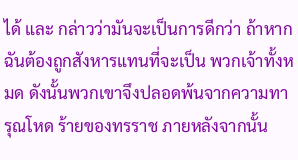ได้ และ กล่าวว่ามันจะเป็นการดีกว่า ถ้าหากฉันต้องถูกสังหารแทนที่จะเป็น พวกเจ้าทั้งหมด ดังนั้นพวกเขาจึงปลอดพ้นจากความทารุณโหด ร้ายของทรราช ภายหลังจากนั้น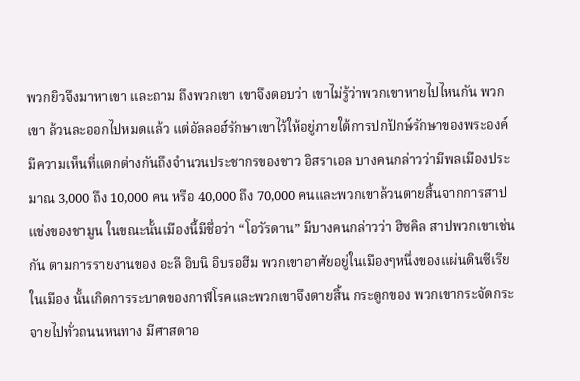พวกยิวจึงมาหาเขา และถาม ถึงพวกเขา เขาจึงตอบว่า เขาไม่รู้ว่าพวกเขาหายไปไหนกัน พวกเขา ล้วนละออกไปหมดแล้ว แต่อัลลอฮ์รักษาเขาไว้ให้อยู่ภายใต้การปกปักษ์รักษาของพระองค์
มีความเห็นที่แตกต่างกันถึงจำนวนประชากรของชาว อิสราเอล บางคนกล่าวว่ามีพลเมืองประมาณ 3,000 ถึง 10,000 คน หรือ 40,000 ถึง 70,000 คนและพวกเขาล้วนตายสิ้นจากการสาป แข่งของชามูน ในขณะนั้นเมืองนี้มีชื่อว่า “โอวัรดาน” มีบางคนกล่าวว่า ฮิซคิล สาปพวกเขาเช่นกัน ตามการรายงานของ อะลี อิบนิ อิบรอฮีม พวกเขาอาศัยอยู่ในเมืองๆหนึ่งของแผ่นดินซีเรีย ในเมือง นั้นเกิดการระบาดของกาฬโรคและพวกเขาจึงตายสิ้น กระดูกของ พวกเขากระจัดกระจายไปทั่วถนนหนทาง มีศาสดาอ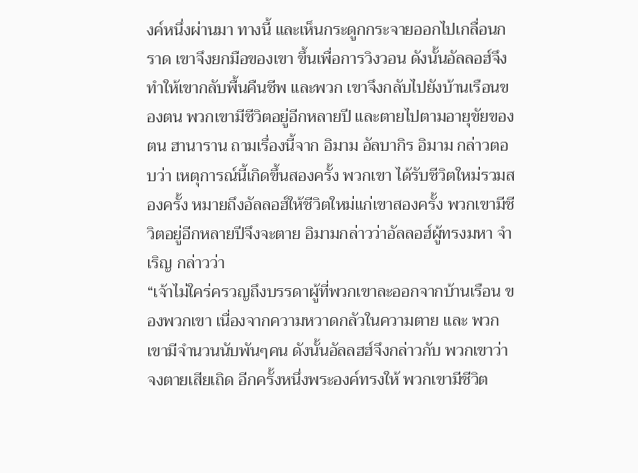งค์หนึ่งผ่านมา ทางนี้ และเห็นกระดูกกระจายออกไปเกลื่อนกราด เขาจึงยกมือของเขา ขึ้นเพื่อการวิงวอน ดังนั้นอัลลอฮ์จึงทำให้เขากลับพื้นคืนชีพ และพวก เขาจึงกลับไปยังบ้านเรือนของตน พวกเขามีชีวิตอยู่อีกหลายปี และตายไปตามอายุขัยของตน ฮานาราน ถามเรื่องนี้จาก อิมาม อัลบากิร อิมาม กล่าวตอบว่า เหตุการณ์นี้เกิดขึ้นสองครั้ง พวกเขา ได้รับชีวิตใหม่รวมสองครั้ง หมายถึงอัลลอฮ์ให้ชีวิตใหม่แก่เขาสองครั้ง พวกเขามีชีวิตอยู่อีกหลายปีจึงจะตาย อิมามกล่าวว่าอัลลอฮ์ผู้ทรงมหา จำเริญ กล่าวว่า
“เจ้าไม่ใคร่ครวญถึงบรรดาผู้ที่พวกเขาละออกจากบ้านเรือน ของพวกเขา เนื่องจากความหวาดกลัวในความตาย และ พวกเขามีจำนวนนับพันๆคน ดังนั้นอัลลฮฮ์จึงกล่าวกับ พวกเขาว่า จงตายเสียเถิด อีกครั้งหนึ่งพระองค์ทรงให้ พวกเขามีชีวิต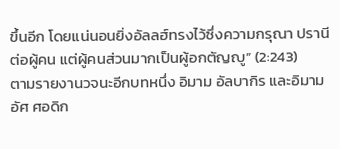ขึ้นอีก โดยแน่นอนยิ่งอัลลฮ์ทรงไว้ซึ่งความกรุณา ปรานีต่อผู้คน แต่ผู้คนส่วนมากเป็นผู้อกตัญญู” (2:243)
ตามรายงานวจนะอีกบทหนึ่ง อิมาม อัลบากิร และอิมาม อัศ ศอดิก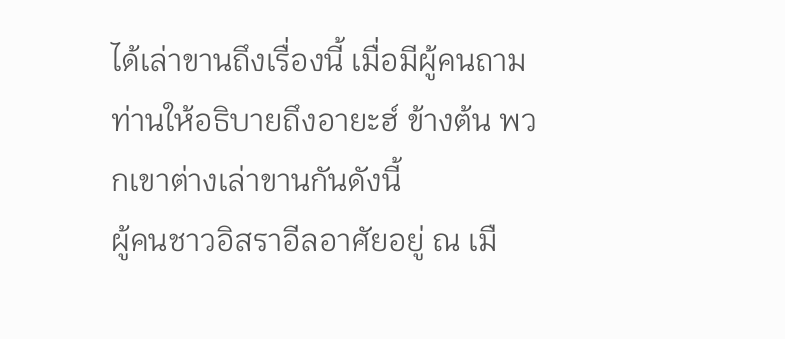ได้เล่าขานถึงเรื่องนี้ เมื่อมีผู้คนถามท่านให้อธิบายถึงอายะฮ์ ข้างต้น พวกเขาต่างเล่าขานกันดังนี้
ผู้คนชาวอิสราอีลอาศัยอยู่ ณ เมื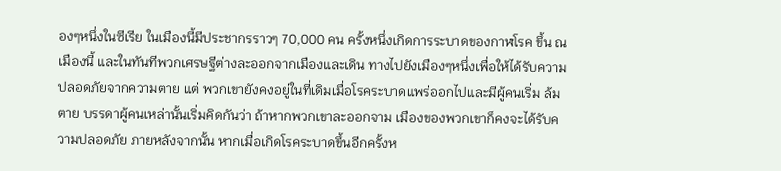องๆหนึ่งในซีเรีย ในเมืองนี้มีประชากรราวๆ 70,000 คน ครั้งหนึ่งเกิดการระบาดของกาฬโรค ขึ้น ณ เมืองนี้ และในทันทีพวกเศรษฐีต่างละออกจากเมืองและเดิน ทางไปยังเมืองๆหนึ่งเพื่อให้ได้รับความปลอดภัยจากความตาย แต่ พวกเขายังคงอยู่ในที่เดิมเมื่อโรคระบาดแพร่ออกไปและมีผู้คนเริ่ม ล้มตาย บรรดาผู้คนเหล่านั้นเริ่มคิดกันว่า ถ้าหากพวกเขาละออกจาม เมืองของพวกเขาก็คงจะได้รับความปลอดภัย ภายหลังจากนั้น หากเมื่อเกิดโรคระบาดขึ้นอีกครั้งห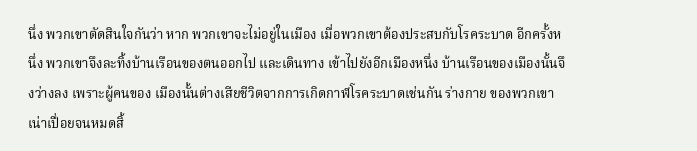นึ่ง พวกเขาตัดสินใจกันว่า หาก พวกเขาจะไม่อยู่ในเมือง เมื่อพวกเขาต้องประสบกับโรคระบาด อีกครั้งหนึ่ง พวกเขาจึงละทิ้งบ้านเรือนของตนออกไป และเดินทาง เข้าไปยังอีกเมืองหนึ่ง บ้านเรือนของเมืองนั้นจึงว่างลง เพราะผู้คนของ เมืองนั้นต่างเสียชีวิตจากการเกิดกาฬโรคระบาดเช่นกัน ร่างกาย ของพวกเขาเน่าเปื่อยจนหมดสิ้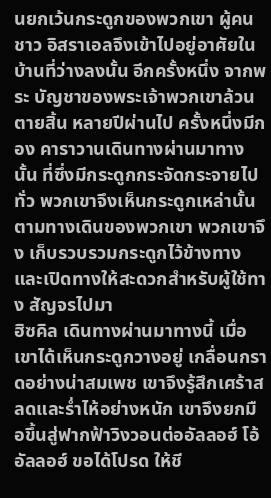นยกเว้นกระดูกของพวกเขา ผู้คนชาว อิสราเอลจึงเข้าไปอยู่อาศัยในบ้านที่ว่างลงนั้น อีกครั้งหนึ่ง จากพระ บัญชาของพระเจ้าพวกเขาล้วนตายสิ้น หลายปีผ่านไป ครั้งหนึ่งมีกอง คาราวานเดินทางผ่านมาทางนั้น ที่ซึ่งมีกระดูกกระจัดกระจายไปทั่ว พวกเขาจึงเห็นกระดูกเหล่านั้นตามทางเดินของพวกเขา พวกเขาจึง เก็บรวบรวมกระดูกไว้ข้างทาง และเปิดทางให้สะดวกสำหรับผู้ใช้ทาง สัญจรไปมา
ฮิซคิล เดินทางผ่านมาทางนี้ เมื่อเขาได้เห็นกระดูกวางอยู่ เกลื่อนกราดอย่างน่าสมเพช เขาจึงรู้สึกเศร้าสลดและร่ำไห้อย่างหนัก เขาจึงยกมือขึ้นสู่ฟากฟ้าวิงวอนต่ออัลลอฮ์ โอ้อัลลอฮ์ ขอได้โปรด ให้ชี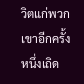วิตแก่พวกเขาอีกครั้งหนึ่งเถิด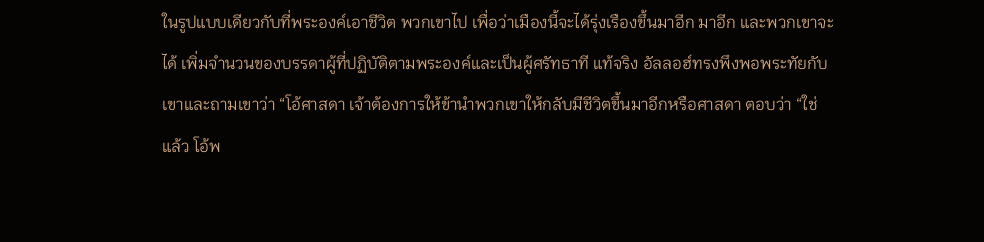ในรูปแบบเดียวกับที่พระองค์เอาชีวิต พวกเขาไป เพื่อว่าเมืองนี้จะได้รุ่งเรืองขึ้นมาอีก มาอีก และพวกเขาจะได้ เพิ่มจำนวนของบรรดาผู้ที่ปฏิบัติตามพระองค์และเป็นผู้ศรัทธาที แท้จริง อัลลอฮ์ทรงพึงพอพระทัยกับเขาและถามเขาว่า “โอ้ศาสดา เจ้าต้องการให้ข้านำพวกเขาให้กลับมีชีวิตขึ้นมาอีกหรือศาสดา ตอบว่า “ใช่แล้ว โอ้พ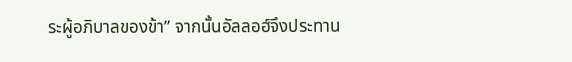ระผู้อภิบาลของข้า” จากนั้นอัลลอฮ์จึงประทาน